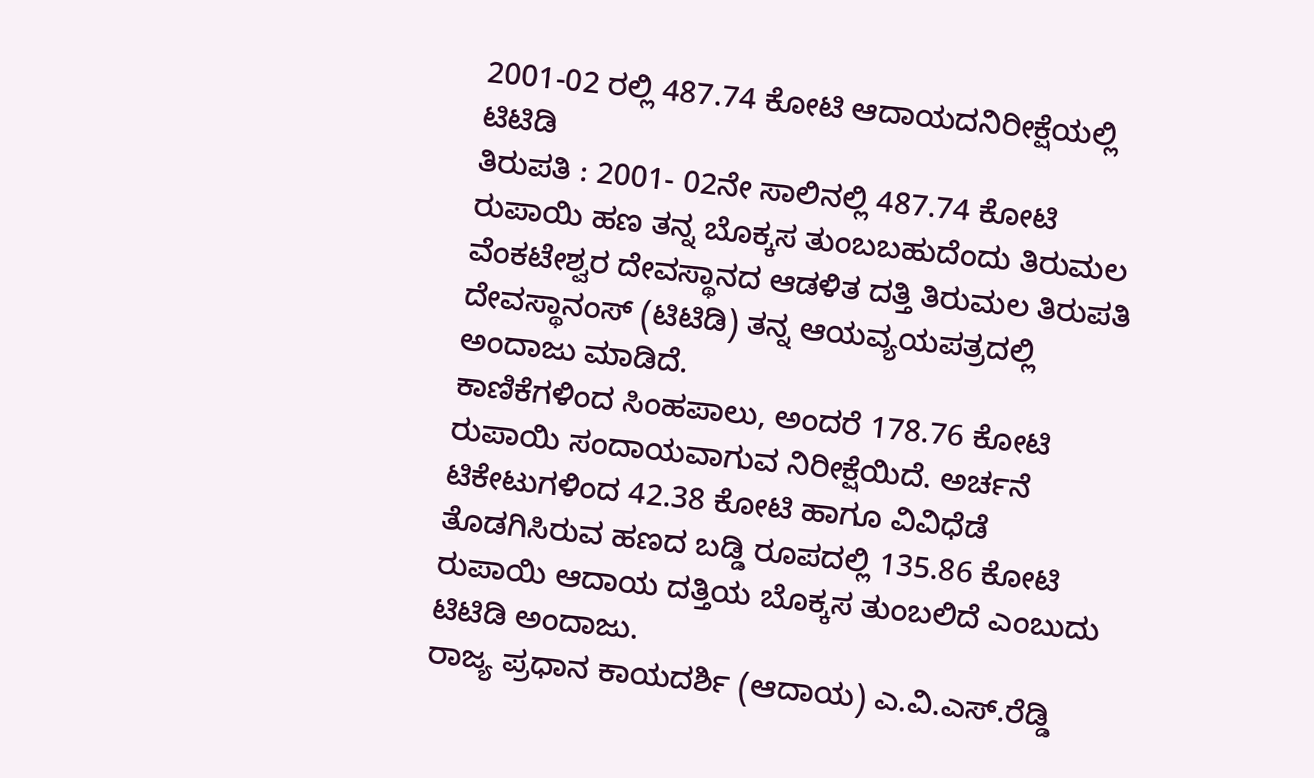2001-02 ರಲ್ಲಿ 487.74 ಕೋಟಿ ಆದಾಯದನಿರೀಕ್ಷೆಯಲ್ಲಿ ಟಿಟಿಡಿ
ತಿರುಪತಿ : 2001- 02ನೇ ಸಾಲಿನಲ್ಲಿ 487.74 ಕೋಟಿ ರುಪಾಯಿ ಹಣ ತನ್ನ ಬೊಕ್ಕಸ ತುಂಬಬಹುದೆಂದು ತಿರುಮಲ ವೆಂಕಟೇಶ್ವರ ದೇವಸ್ಥಾನದ ಆಡಳಿತ ದತ್ತಿ ತಿರುಮಲ ತಿರುಪತಿ ದೇವಸ್ಥಾನಂಸ್ (ಟಿಟಿಡಿ) ತನ್ನ ಆಯವ್ಯಯಪತ್ರದಲ್ಲಿ ಅಂದಾಜು ಮಾಡಿದೆ.
ಕಾಣಿಕೆಗಳಿಂದ ಸಿಂಹಪಾಲು, ಅಂದರೆ 178.76 ಕೋಟಿ ರುಪಾಯಿ ಸಂದಾಯವಾಗುವ ನಿರೀಕ್ಷೆಯಿದೆ. ಅರ್ಚನೆ ಟಿಕೇಟುಗಳಿಂದ 42.38 ಕೋಟಿ ಹಾಗೂ ವಿವಿಧೆಡೆ ತೊಡಗಿಸಿರುವ ಹಣದ ಬಡ್ಡಿ ರೂಪದಲ್ಲಿ 135.86 ಕೋಟಿ ರುಪಾಯಿ ಆದಾಯ ದತ್ತಿಯ ಬೊಕ್ಕಸ ತುಂಬಲಿದೆ ಎಂಬುದು ಟಿಟಿಡಿ ಅಂದಾಜು.
ರಾಜ್ಯ ಪ್ರಧಾನ ಕಾಯದರ್ಶಿ (ಆದಾಯ) ಎ.ವಿ.ಎಸ್.ರೆಡ್ಡಿ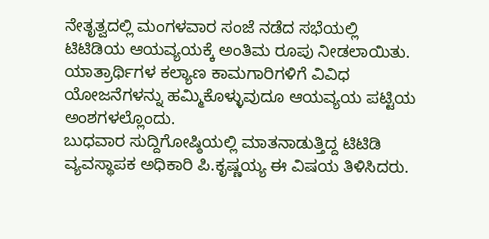ನೇತೃತ್ವದಲ್ಲಿ ಮಂಗಳವಾರ ಸಂಜೆ ನಡೆದ ಸಭೆಯಲ್ಲಿ ಟಿಟಿಡಿಯ ಆಯವ್ಯಯಕ್ಕೆ ಅಂತಿಮ ರೂಪು ನೀಡಲಾಯಿತು. ಯಾತ್ರಾರ್ಥಿಗಳ ಕಲ್ಯಾಣ ಕಾಮಗಾರಿಗಳಿಗೆ ವಿವಿಧ ಯೋಜನೆಗಳನ್ನು ಹಮ್ಮಿಕೊಳ್ಳುವುದೂ ಆಯವ್ಯಯ ಪಟ್ಟಿಯ ಅಂಶಗಳಲ್ಲೊಂದು.
ಬುಧವಾರ ಸುದ್ದಿಗೋಷ್ಠಿಯಲ್ಲಿ ಮಾತನಾಡುತ್ತಿದ್ದ ಟಿಟಿಡಿ ವ್ಯವಸ್ಥಾಪಕ ಅಧಿಕಾರಿ ಪಿ.ಕೃಷ್ಣಯ್ಯ ಈ ವಿಷಯ ತಿಳಿಸಿದರು.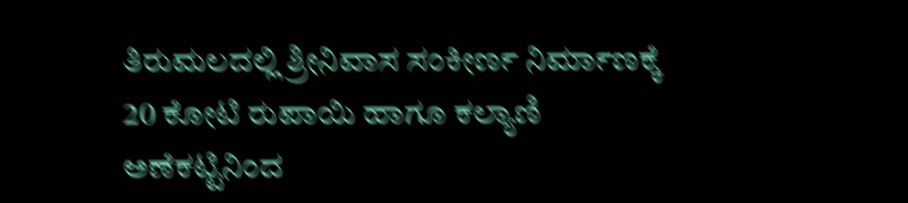ತಿರುಮಲದಲ್ಲಿ ಶ್ರೀನಿವಾಸ ಸಂಕೀರ್ಣ ನಿರ್ಮಾಣಕ್ಕೆ 20 ಕೋಟಿ ರುಪಾಯಿ ಹಾಗೂ ಕಲ್ಯಾಣಿ ಅಣೆಕಟ್ಟಿನಿಂದ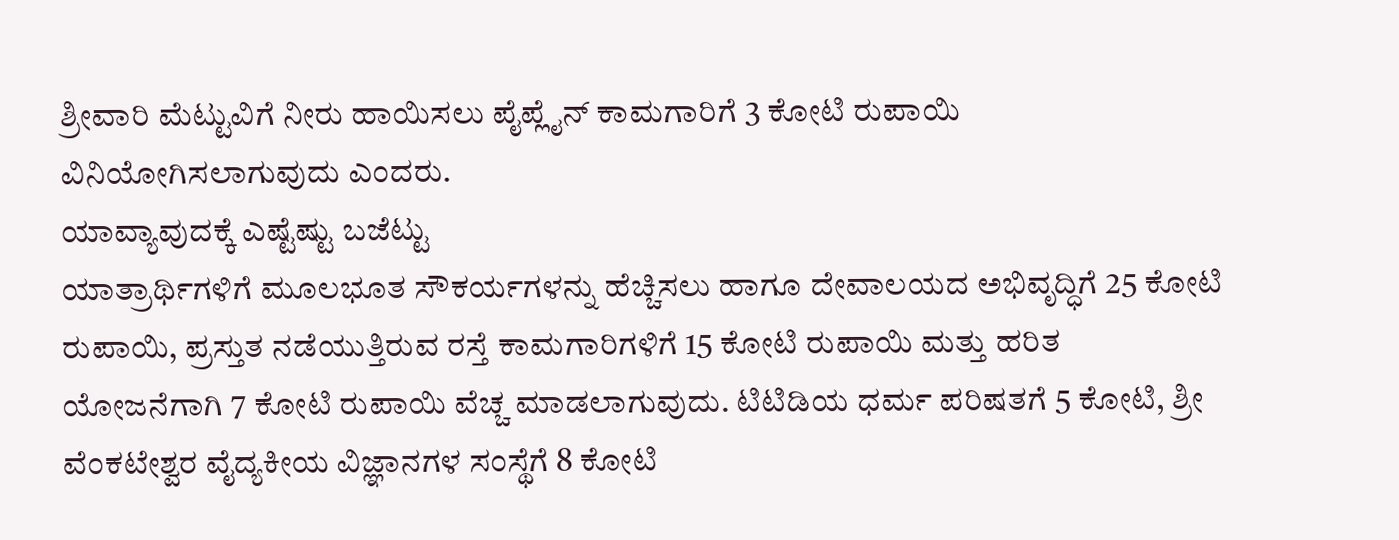ಶ್ರೀವಾರಿ ಮೆಟ್ಟುವಿಗೆ ನೀರು ಹಾಯಿಸಲು ಪೈಪ್ಲೈನ್ ಕಾಮಗಾರಿಗೆ 3 ಕೋಟಿ ರುಪಾಯಿ ವಿನಿಯೋಗಿಸಲಾಗುವುದು ಎಂದರು.
ಯಾವ್ಯಾವುದಕ್ಕೆ ಎಷ್ಟೆಷ್ಟು ಬಜೆಟ್ಟು
ಯಾತ್ರಾರ್ಥಿಗಳಿಗೆ ಮೂಲಭೂತ ಸೌಕರ್ಯಗಳನ್ನು ಹೆಚ್ಚಿಸಲು ಹಾಗೂ ದೇವಾಲಯದ ಅಭಿವೃದ್ಧಿಗೆ 25 ಕೋಟಿ ರುಪಾಯಿ, ಪ್ರಸ್ತುತ ನಡೆಯುತ್ತಿರುವ ರಸ್ತೆ ಕಾಮಗಾರಿಗಳಿಗೆ 15 ಕೋಟಿ ರುಪಾಯಿ ಮತ್ತು ಹರಿತ ಯೋಜನೆಗಾಗಿ 7 ಕೋಟಿ ರುಪಾಯಿ ವೆಚ್ಚ ಮಾಡಲಾಗುವುದು. ಟಿಟಿಡಿಯ ಧರ್ಮ ಪರಿಷತಗೆ 5 ಕೋಟಿ, ಶ್ರೀ ವೆಂಕಟೇಶ್ವರ ವೈದ್ಯಕೀಯ ವಿಜ್ಞಾನಗಳ ಸಂಸ್ಥೆಗೆ 8 ಕೋಟಿ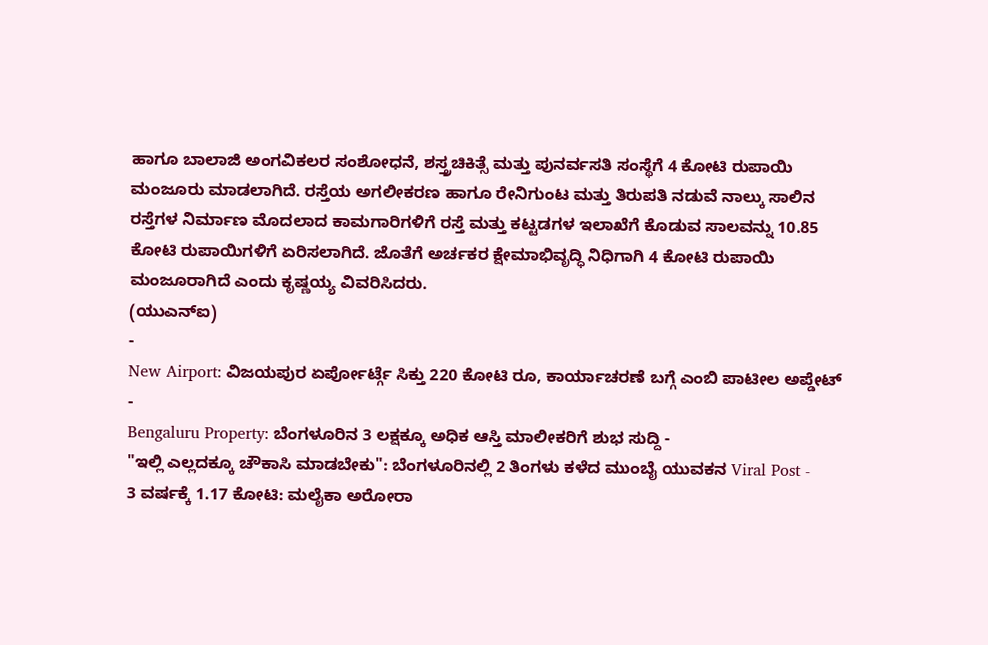ಹಾಗೂ ಬಾಲಾಜಿ ಅಂಗವಿಕಲರ ಸಂಶೋಧನೆ, ಶಸ್ತ್ರಚಿಕಿತ್ಸೆ ಮತ್ತು ಪುನರ್ವಸತಿ ಸಂಸ್ಥೆಗೆ 4 ಕೋಟಿ ರುಪಾಯಿ ಮಂಜೂರು ಮಾಡಲಾಗಿದೆ. ರಸ್ತೆಯ ಅಗಲೀಕರಣ ಹಾಗೂ ರೇನಿಗುಂಟ ಮತ್ತು ತಿರುಪತಿ ನಡುವೆ ನಾಲ್ಕು ಸಾಲಿನ ರಸ್ತೆಗಳ ನಿರ್ಮಾಣ ಮೊದಲಾದ ಕಾಮಗಾರಿಗಳಿಗೆ ರಸ್ತೆ ಮತ್ತು ಕಟ್ಟಡಗಳ ಇಲಾಖೆಗೆ ಕೊಡುವ ಸಾಲವನ್ನು 10.85 ಕೋಟಿ ರುಪಾಯಿಗಳಿಗೆ ಏರಿಸಲಾಗಿದೆ. ಜೊತೆಗೆ ಅರ್ಚಕರ ಕ್ಷೇಮಾಭಿವೃದ್ಧಿ ನಿಧಿಗಾಗಿ 4 ಕೋಟಿ ರುಪಾಯಿ ಮಂಜೂರಾಗಿದೆ ಎಂದು ಕೃಷ್ಣಯ್ಯ ವಿವರಿಸಿದರು.
(ಯುಎನ್ಐ)
-
New Airport: ವಿಜಯಪುರ ಏರ್ಪೋರ್ಟ್ಗೆ ಸಿಕ್ತು 220 ಕೋಟಿ ರೂ, ಕಾರ್ಯಾಚರಣೆ ಬಗ್ಗೆ ಎಂಬಿ ಪಾಟೀಲ ಅಪ್ಡೇಟ್ -
Bengaluru Property: ಬೆಂಗಳೂರಿನ 3 ಲಕ್ಷಕ್ಕೂ ಅಧಿಕ ಆಸ್ತಿ ಮಾಲೀಕರಿಗೆ ಶುಭ ಸುದ್ದಿ -
"ಇಲ್ಲಿ ಎಲ್ಲದಕ್ಕೂ ಚೌಕಾಸಿ ಮಾಡಬೇಕು": ಬೆಂಗಳೂರಿನಲ್ಲಿ 2 ತಿಂಗಳು ಕಳೆದ ಮುಂಬೈ ಯುವಕನ Viral Post -
3 ವರ್ಷಕ್ಕೆ 1.17 ಕೋಟಿ: ಮಲೈಕಾ ಅರೋರಾ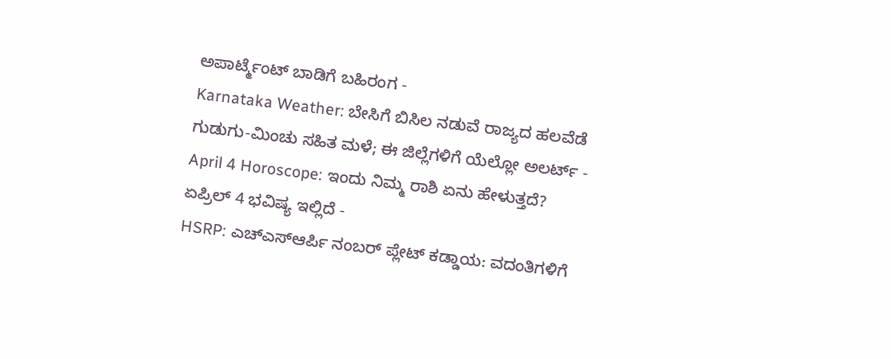ಅಪಾರ್ಟ್ಮೆಂಟ್ ಬಾಡಿಗೆ ಬಹಿರಂಗ -
Karnataka Weather: ಬೇಸಿಗೆ ಬಿಸಿಲ ನಡುವೆ ರಾಜ್ಯದ ಹಲವೆಡೆ ಗುಡುಗು-ಮಿಂಚು ಸಹಿತ ಮಳೆ; ಈ ಜಿಲ್ಲೆಗಳಿಗೆ ಯೆಲ್ಲೋ ಅಲರ್ಟ್ -
April 4 Horoscope: ಇಂದು ನಿಮ್ಮ ರಾಶಿ ಏನು ಹೇಳುತ್ತದೆ? ಏಪ್ರಿಲ್ 4 ಭವಿಷ್ಯ ಇಲ್ಲಿದೆ -
HSRP: ಎಚ್ಎಸ್ಆರ್ಪಿ ನಂಬರ್ ಪ್ಲೇಟ್ ಕಡ್ಡಾಯ: ವದಂತಿಗಳಿಗೆ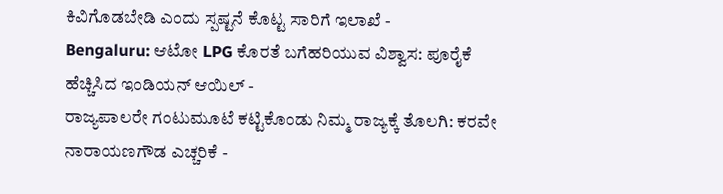ಕಿವಿಗೊಡಬೇಡಿ ಎಂದು ಸ್ಪಷ್ಟನೆ ಕೊಟ್ಟ ಸಾರಿಗೆ ಇಲಾಖೆ -
Bengaluru: ಆಟೋ LPG ಕೊರತೆ ಬಗೆಹರಿಯುವ ವಿಶ್ವಾಸ: ಪೂರೈಕೆ ಹೆಚ್ಚಿಸಿದ ಇಂಡಿಯನ್ ಆಯಿಲ್ -
ರಾಜ್ಯಪಾಲರೇ ಗಂಟುಮೂಟೆ ಕಟ್ಟಿಕೊಂಡು ನಿಮ್ಮ ರಾಜ್ಯಕ್ಕೆ ತೊಲಗಿ: ಕರವೇ ನಾರಾಯಣಗೌಡ ಎಚ್ಚರಿಕೆ -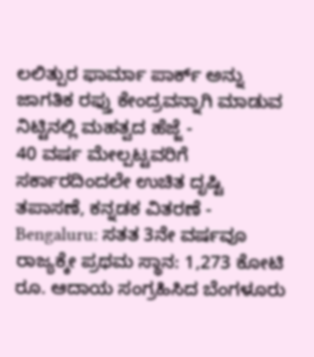ಲಲಿತ್ಪುರ ಫಾರ್ಮಾ ಪಾರ್ಕ್ ಅನ್ನು ಜಾಗತಿಕ ರಫ್ತು ಕೇಂದ್ರವನ್ನಾಗಿ ಮಾಡುವ ನಿಟ್ಟಿನಲ್ಲಿ ಮಹತ್ವದ ಹೆಜ್ಜೆ -
40 ವರ್ಷ ಮೇಲ್ಪಟ್ಟವರಿಗೆ ಸರ್ಕಾರದಿಂದಲೇ ಉಚಿತ ದೃಷ್ಟಿ ತಪಾಸಣೆ, ಕನ್ನಡಕ ವಿತರಣೆ -
Bengaluru: ಸತತ 3ನೇ ವರ್ಷವೂ ರಾಜ್ಯಕ್ಕೇ ಪ್ರಥಮ ಸ್ಥಾನ: 1,273 ಕೋಟಿ ರೂ. ಆದಾಯ ಸಂಗ್ರಹಿಸಿದ ಬೆಂಗಳೂರು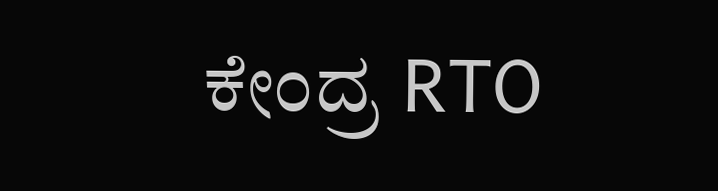ಕೇಂದ್ರ RTO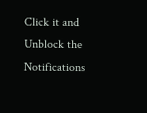Click it and Unblock the Notifications